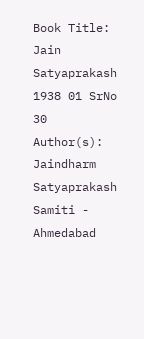Book Title: Jain Satyaprakash 1938 01 SrNo 30
Author(s): Jaindharm Satyaprakash Samiti - Ahmedabad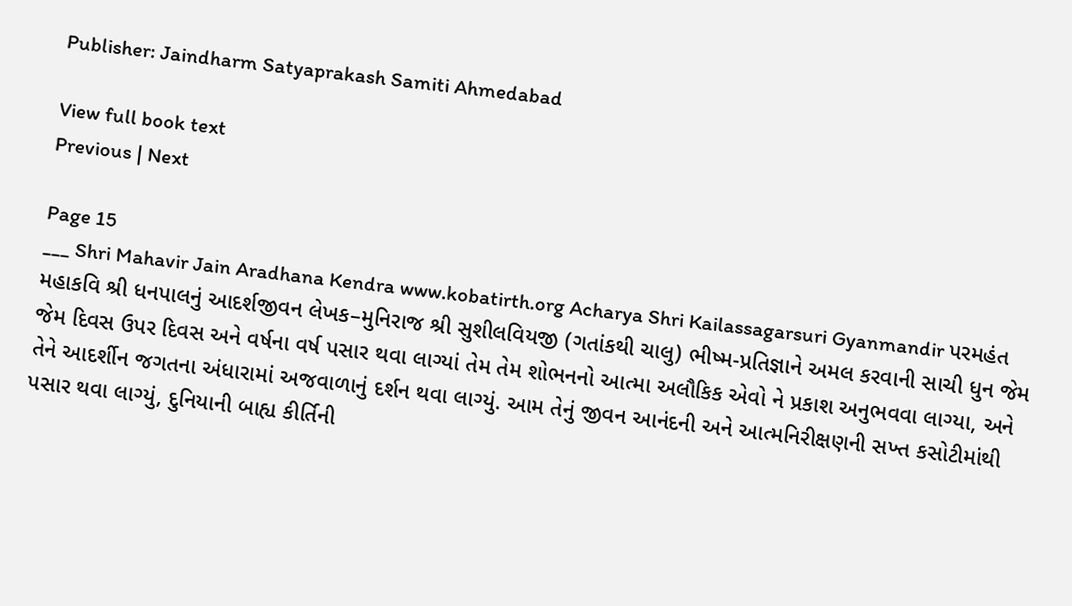Publisher: Jaindharm Satyaprakash Samiti Ahmedabad

View full book text
Previous | Next

Page 15
___ Shri Mahavir Jain Aradhana Kendra www.kobatirth.org Acharya Shri Kailassagarsuri Gyanmandir પરમહંત મહાકવિ શ્રી ધનપાલનું આદર્શજીવન લેખક–મુનિરાજ શ્રી સુશીલવિયજી (ગતાંકથી ચાલુ) ભીષ્મ-પ્રતિજ્ઞાને અમલ કરવાની સાચી ધુન જેમ જેમ દિવસ ઉપર દિવસ અને વર્ષના વર્ષ પસાર થવા લાગ્યાં તેમ તેમ શોભનનો આત્મા અલૌકિક એવો ને પ્રકાશ અનુભવવા લાગ્યા, અને તેને આદર્શીન જગતના અંધારામાં અજવાળાનું દર્શન થવા લાગ્યું. આમ તેનું જીવન આનંદની અને આત્મનિરીક્ષણની સખ્ત કસોટીમાંથી પસાર થવા લાગ્યું, દુનિયાની બાહ્ય કીર્તિની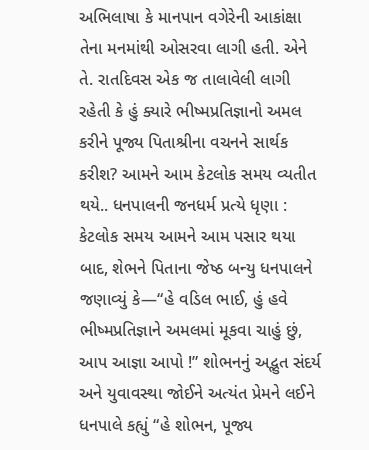અભિલાષા કે માનપાન વગેરેની આકાંક્ષા તેના મનમાંથી ઓસરવા લાગી હતી. એને તે. રાતદિવસ એક જ તાલાવેલી લાગી રહેતી કે હું ક્યારે ભીષ્મપ્રતિજ્ઞાનો અમલ કરીને પૂજ્ય પિતાશ્રીના વચનને સાર્થક કરીશ? આમને આમ કેટલોક સમય વ્યતીત થયે.. ધનપાલની જનધર્મ પ્રત્યે ધૃણા : કેટલોક સમય આમને આમ પસાર થયા બાદ, શેભને પિતાના જેષ્ઠ બન્યુ ધનપાલને જણાવ્યું કે—“હે વડિલ ભાઈ, હું હવે ભીષ્મપ્રતિજ્ઞાને અમલમાં મૂકવા ચાહું છું, આપ આજ્ઞા આપો !” શોભનનું અદ્ભુત સંદર્ય અને યુવાવસ્થા જોઈને અત્યંત પ્રેમને લઈને ધનપાલે કહ્યું “હે શોભન, પૂજ્ય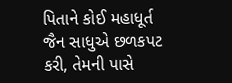પિતાને કોઈ મહાધૂર્ત જૈન સાધુએ છળકપટ કરી, તેમની પાસે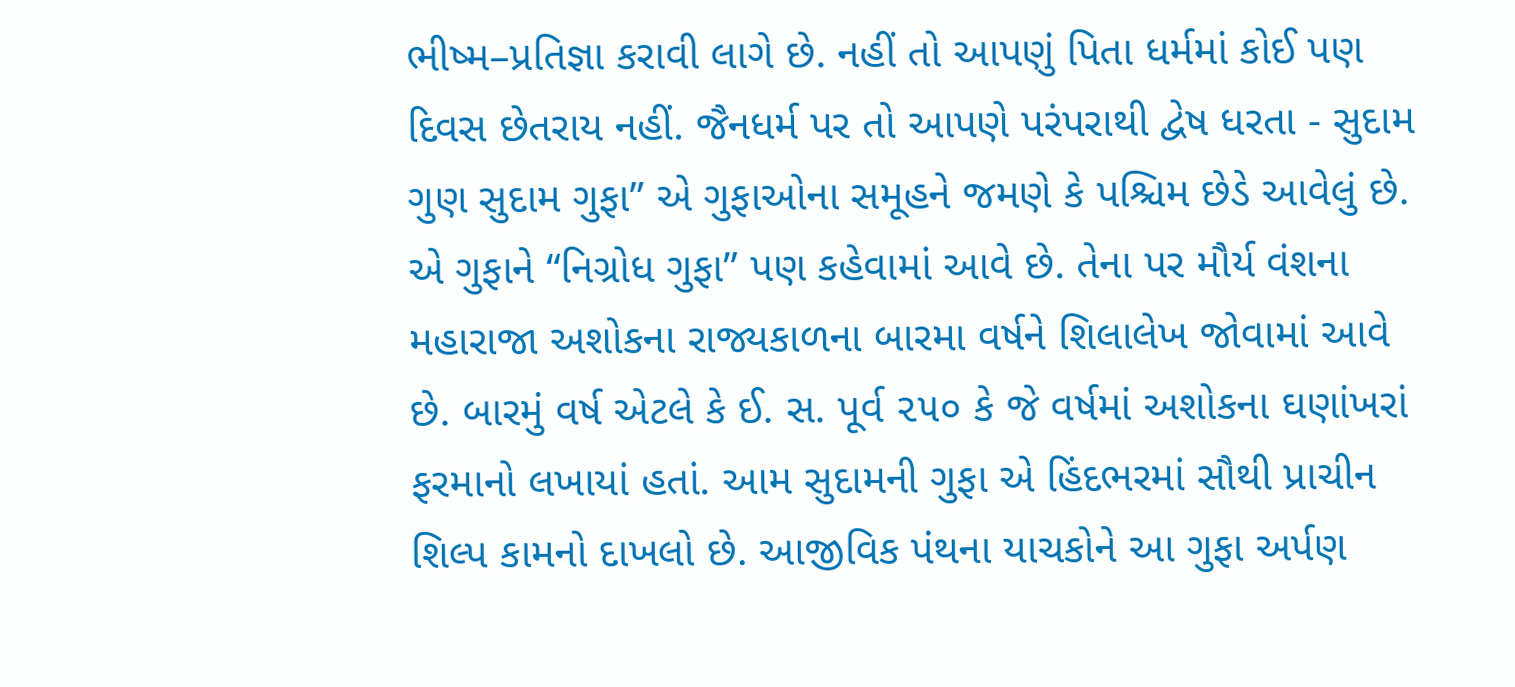ભીષ્મ–પ્રતિજ્ઞા કરાવી લાગે છે. નહીં તો આપણું પિતા ધર્મમાં કોઈ પણ દિવસ છેતરાય નહીં. જૈનધર્મ પર તો આપણે પરંપરાથી દ્વેષ ધરતા - સુદામ ગુણ સુદામ ગુફા” એ ગુફાઓના સમૂહને જમણે કે પશ્ચિમ છેડે આવેલું છે. એ ગુફાને “નિગ્રોધ ગુફા” પણ કહેવામાં આવે છે. તેના પર મૌર્ય વંશના મહારાજા અશોકના રાજ્યકાળના બારમા વર્ષને શિલાલેખ જોવામાં આવે છે. બારમું વર્ષ એટલે કે ઈ. સ. પૂર્વ ૨૫૦ કે જે વર્ષમાં અશોકના ઘણાંખરાં ફરમાનો લખાયાં હતાં. આમ સુદામની ગુફા એ હિંદભરમાં સૌથી પ્રાચીન શિલ્પ કામનો દાખલો છે. આજીવિક પંથના યાચકોને આ ગુફા અર્પણ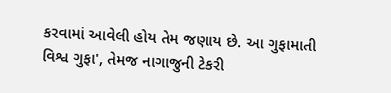કરવામાં આવેલી હોય તેમ જણાય છે. આ ગુફામાતી વિશ્વ ગુફા', તેમજ નાગાજુની ટેકરી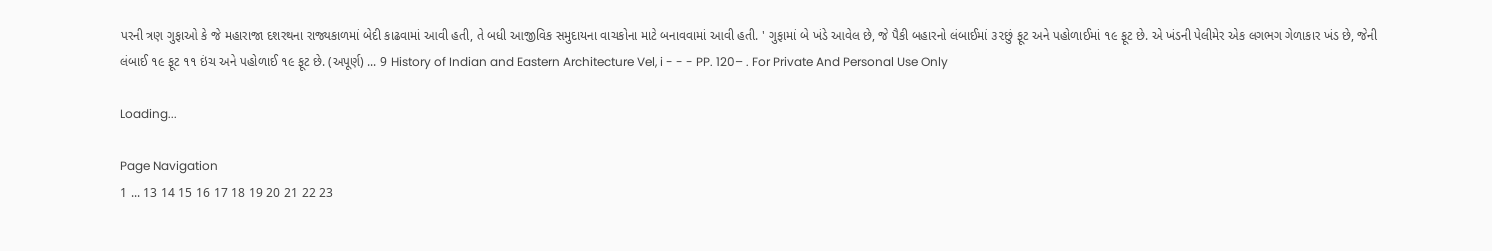પરની ત્રણ ગુફાઓ કે જે મહારાજા દશરથના રાજ્યકાળમાં બેદી કાઢવામાં આવી હતી, તે બધી આજીવિક સમુદાયના વાચકોના માટે બનાવવામાં આવી હતી. ' ગુફામાં બે ખંડે આવેલ છે, જે પૈકી બહારનો લંબાઈમાં ૩૨છું ફૂટ અને પહોળાઈમાં ૧૯ ફૂટ છે. એ ખંડની પેલીમેર એક લગભગ ગેળાકાર ખંડ છે, જેની લંબાઈ ૧૯ ફૂટ ૧૧ ઇંચ અને પહોળાઈ ૧૯ ફૂટ છે. (અપૂર્ણ) ... 9 History of Indian and Eastern Architecture Vel, i - - - PP. 120– . For Private And Personal Use Only

Loading...

Page Navigation
1 ... 13 14 15 16 17 18 19 20 21 22 23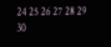24 25 26 27 28 29 30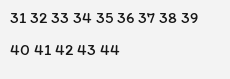31 32 33 34 35 36 37 38 39 40 41 42 43 44